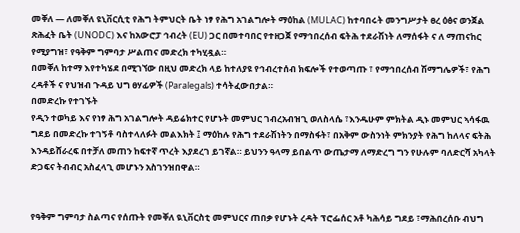መቐለ — ለመቐለ ዩኒቨርሲቲ የሕግ ትምህርት ቤት ነፃ የሕግ አገልግሎት ማዕከል (MULAC) ከተባበሩት መንግሥታት ፀረ ዕፅና ወንጀል ጽሕፈት ቤት (UNODC) እና ከአውሮፓ ኅብረት (EU) ጋር በመተባበር የተዘጋጀ የማኅበረሰብ ፍትሕ ተደራሽነት ለማሰፋት ና ለ ማጠናከር የሚያግዝ፣ የዓቅም ግምባታ ሥልጠና መድረክ ተካሂዷል።
በመቐለ ከተማ እየተካሄደ በሚገኘው በዚህ መድረክ ላይ ከተለያዩ የኅብረተሰብ ክፍሎች የተወጣጡ ፣ የማኅበረሰብ ሽማግሌዎች፣ የሕግ ረዳቶች ና የህዝብ ጉዳይ ህግ ፀሃፊዎች (Paralegals) ተሳትፈውበታል።
በመድረኩ የተገኙት
የዲን ተወካይ እና የነፃ ሕግ አገልግሎት ዳይሬክተር የሆኑት መምህር ገብረአብዝጊ ወለስላሴ ፣እንዱሁም ምክትል ዲኑ መምህር ኣሳፋዉ ግደይ በመድረኩ ተገኝቶ ባስተላለፉት መልእክት ፤ ማዕከሉ የሕግ ተደራሽነትን በማስፋት፣ በአቅም ውስንነት ምክንያት የሕግ ከለላና ፍትሕ እንዳይሸራረፍ በተቻለ መጠን ከፍተኛ ጥረት እያደረገ ይገኛል። ይህንን ዓላማ ይበልጥ ውጤታማ ለማድረግ ግን የሁሉም ባለድርሻ አካላት ድጋፍና ትብብር አስፈላጊ መሆኑን አስገንዝበዋል።


የዓቅም ግምባታ ስልጣና የሰጡት የመቐለ ዪኒቨርስቲ መምህርና ጠበቃ የሆኑት ረዳት ፕሮፌሰር አቶ ካሕሳይ ግደይ ፣ማሕበረሰቡ ብህግ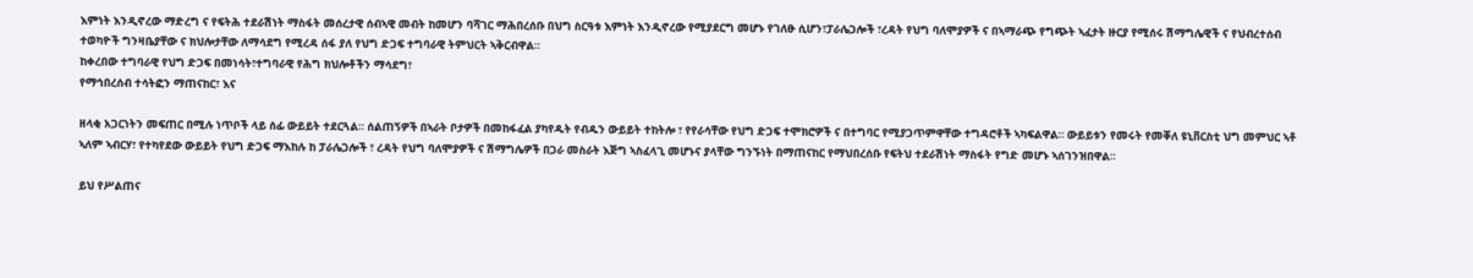እምነት እንዲኖረው ማድረግ ና የፍትሕ ተደራሽነት ማስፋት መሰረታዊ ሰብኣዊ መብት ከመሆን ባሻገር ማሕበረሰቡ በህግ ስርዓቱ እምነት እንዲኖረው የሚያደርግ መሆኑ የገለፁ ሲሆን፣ፓራሌጋሎች ፣ረዳት የህግ ባለሞያዎች ና በኣማራጭ የግጭት ኣፈታት ዙርያ የሚሰሩ ሽማግሌዊች ና የህብረተሰብ ተወካዮች ግንዛቤያቸው ና ክህሎታቸው ለማሳደግ የሚረዳ ሰፋ ያለ የህግ ድጋፍ ተግባራዊ ትምህርት ኣቅርብዋል።
ከቀረበው ተግባራዊ የህግ ድጋፍ በመነሳት፣ተግባራዊ የሕግ ክህሎቶችን ማሳደግ፣
የማኅበረሰብ ተሳትፎን ማጠናከር፣ እና

ዘላቂ አጋርነትን መፍጠር በሚሉ ነጥቦች ላይ ሰፊ ውይይት ተደርጓል። ሰልጠኝዎች በኣራት ቦታዎች በመከፋፈል ያካየዱት የብዱን ውይይት ተከትሎ ፣ የየራሳቸው የህግ ድጋፍ ተሞክሮዎች ና በተግባር የሚያጋጥምዋቸው ተግዳሮቶች ኣካፍልዋል። ውይይቱን የመሩት የመቐለ ዩኒቨርስቲ ህግ መምህር ኣቶ ኣለም ኣብርሃ፣ የተካየደው ውይይት የህግ ድጋፍ ማእከሉ ከ ፓራሌጋሎች ፣ ረዳት የህግ ባለሞያዎች ና ሽማግሌዎች በጋራ መስራት እጅግ ኣስፈላጊ መሆኑና ያላቸው ግንኙነት በማጠናከር የማህበረሰቡ የፍትህ ተደራሽነት ማስፋት የግድ መሆኑ ኣሰገንዝበዋል።

ይህ የሥልጠና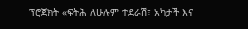ፕሮጀክት «ፍትሕ ለሁሉም ተደራሽ፣ አካታች እና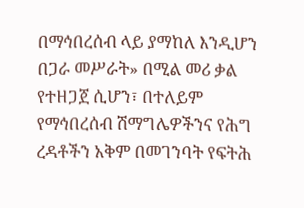በማኅበረሰብ ላይ ያማከለ እንዲሆን በጋራ መሥራት» በሚል መሪ ቃል የተዘጋጀ ሲሆን፣ በተለይም የማኅበረሰብ ሽማግሌዎችንና የሕግ ረዳቶችን አቅም በመገንባት የፍትሕ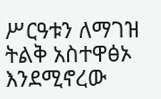ሥርዓቱን ለማገዝ ትልቅ አስተዋፅኦ እንደሚኖረው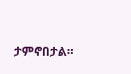ታምኖበታል።